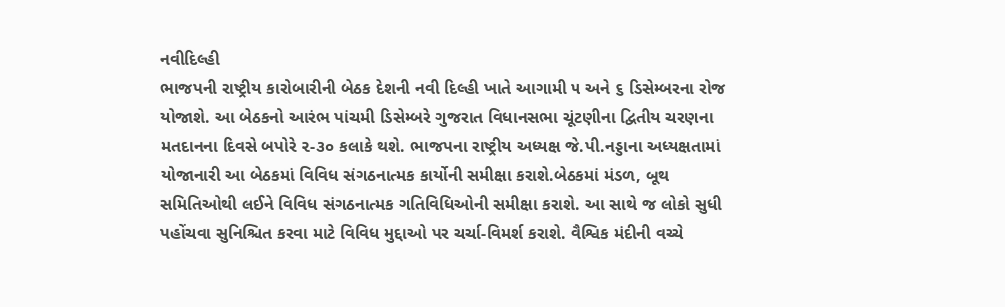નવીદિલ્હી
ભાજપની રાષ્ટ્રીય કારોબારીની બેઠક દેશની નવી દિલ્હી ખાતે આગામી ૫ અને ૬ ડિસેમ્બરના રોજ યોજાશે. આ બેઠકનો આરંભ પાંચમી ડિસેમ્બરે ગુજરાત વિધાનસભા ચૂંટણીના દ્વિતીય ચરણના મતદાનના દિવસે બપોરે ૨-૩૦ કલાકે થશે. ભાજપના રાષ્ટ્રીય અધ્યક્ષ જે.પી.નડ્ડાના અધ્યક્ષતામાં યોજાનારી આ બેઠકમાં વિવિધ સંગઠનાત્મક કાર્યોની સમીક્ષા કરાશે.બેઠકમાં મંડળ, બૂથ સમિતિઓથી લઈને વિવિધ સંગઠનાત્મક ગતિવિધિઓની સમીક્ષા કરાશે. આ સાથે જ લોકો સુધી પહોંચવા સુનિશ્ચિત કરવા માટે વિવિધ મુદ્દાઓ પર ચર્ચા-વિમર્શ કરાશે. વૈશ્વિક મંદીની વચ્ચે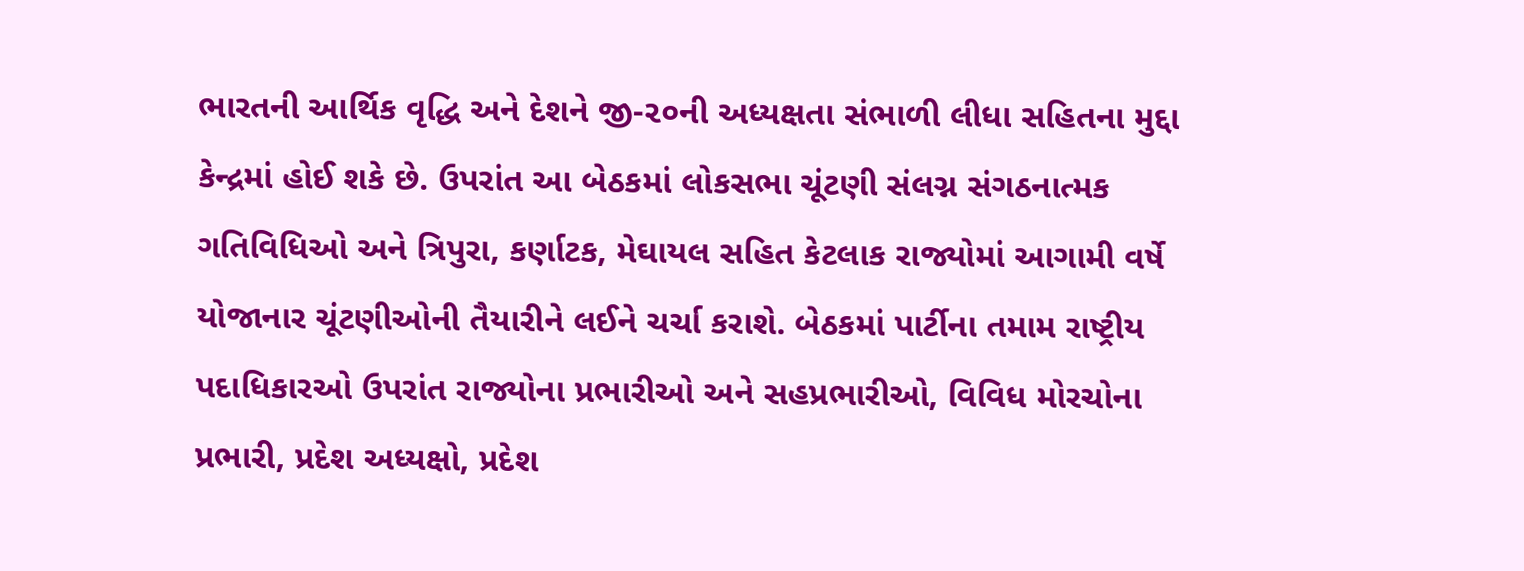ભારતની આર્થિક વૃદ્ધિ અને દેશને જી-૨૦ની અધ્યક્ષતા સંભાળી લીધા સહિતના મુદ્દા કેન્દ્રમાં હોઈ શકે છે. ઉપરાંત આ બેઠકમાં લોકસભા ચૂંટણી સંલગ્ન સંગઠનાત્મક ગતિવિધિઓ અને ત્રિપુરા, કર્ણાટક, મેઘાયલ સહિત કેટલાક રાજ્યોમાં આગામી વર્ષે યોજાનાર ચૂંટણીઓની તૈયારીને લઈને ચર્ચા કરાશે. બેઠકમાં પાર્ટીના તમામ રાષ્ટ્રીય પદાધિકારઓ ઉપરાંત રાજ્યોના પ્રભારીઓ અને સહપ્રભારીઓ, વિવિધ મોરચોના પ્રભારી, પ્રદેશ અધ્યક્ષો, પ્રદેશ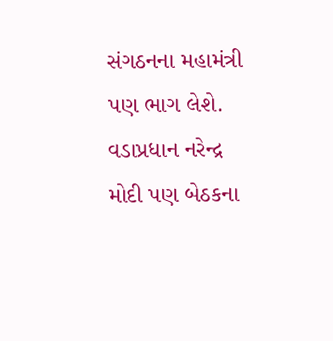સંગઠનના મહામંત્રી પણ ભાગ લેશે. વડાપ્રધાન નરેન્દ્ર મોદી પણ બેઠકના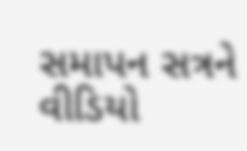સમાપન સત્રને વીડિયો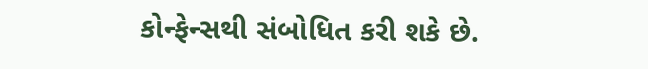કોન્ફેન્સથી સંબોધિત કરી શકે છે.